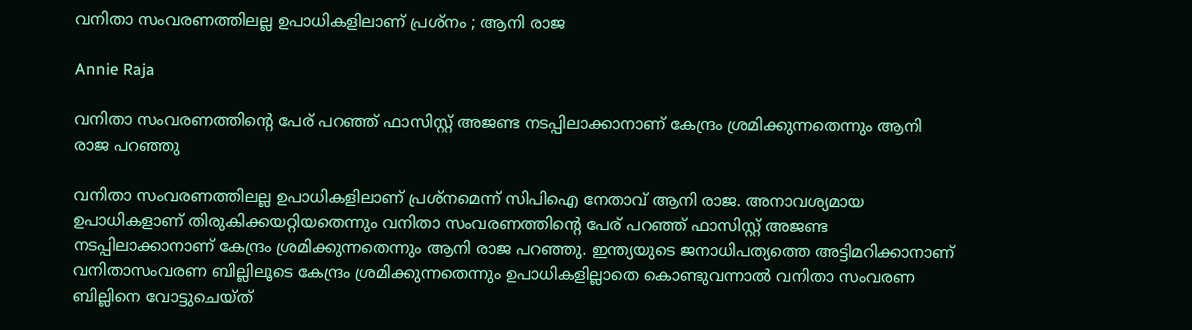വനിതാ സംവരണത്തിലല്ല ഉപാധികളിലാണ് പ്രശ്നം ; ആനി രാജ

Annie Raja

വനിതാ സംവരണത്തിന്റെ പേര് പറഞ്ഞ് ഫാസിസ്റ്റ് അജണ്ട നടപ്പിലാക്കാനാണ് കേന്ദ്രം ശ്രമിക്കുന്നതെന്നും ആനി രാജ പറഞ്ഞു

വനിതാ സംവരണത്തിലല്ല ഉപാധികളിലാണ് പ്രശ്നമെന്ന് സിപിഐ നേതാവ് ആനി രാജ. അനാവശ്യമായ ഉപാധികളാണ് തിരുകിക്കയറ്റിയതെന്നും വനിതാ സംവരണത്തിന്റെ പേര് പറഞ്ഞ് ഫാസിസ്റ്റ് അജണ്ട നടപ്പിലാക്കാനാണ് കേന്ദ്രം ശ്രമിക്കുന്നതെന്നും ആനി രാജ പറഞ്ഞു. ഇന്ത്യയുടെ ജനാധിപത്യത്തെ അട്ടിമറിക്കാനാണ് വനിതാസംവരണ ബില്ലിലൂടെ കേന്ദ്രം ശ്രമിക്കുന്നതെന്നും ഉപാധികളില്ലാതെ കൊണ്ടുവന്നാല്‍ വനിതാ സംവരണ ബില്ലിനെ വോട്ടുചെയ്ത്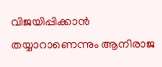വിജയിപ്പിക്കാന്‍ തയ്യാറാണെന്നും ആനിരാജ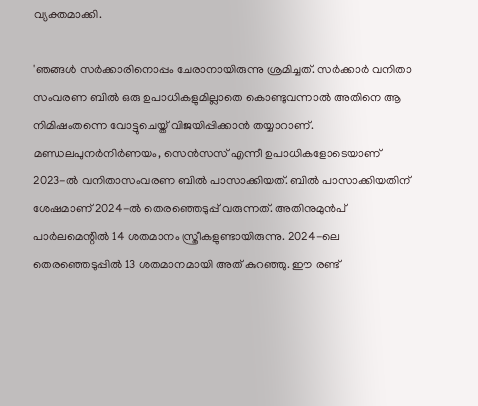വ്യക്തമാക്കി.

'ഞങ്ങള്‍ സര്‍ക്കാരിനൊപ്പം ചേരാനായിരുന്നു ശ്രമിച്ചത്. സര്‍ക്കാര്‍ വനിതാ സംവരണ ബില്‍ ഒരു ഉപാധികളുമില്ലാതെ കൊണ്ടുവന്നാല്‍ അതിനെ ആ നിമിഷംതന്നെ വോട്ടുചെയ്ത് വിജയിപ്പിക്കാന്‍ തയ്യാറാണ്. മണ്ഡലപുനര്‍നിര്‍ണയം, സെന്‍സസ് എന്നീ ഉപാധികളോടെയാണ് 2023-ല്‍ വനിതാസംവരണ ബില്‍ പാസാക്കിയത്. ബില്‍ പാസാക്കിയതിന് ശേഷമാണ് 2024-ല്‍ തെരഞ്ഞെടുപ്പ് വരുന്നത്. അതിനുമുന്‍പ് പാര്‍ലമെന്റില്‍ 14 ശതമാനം സ്ത്രീകളുണ്ടായിരുന്നു. 2024-ലെ തെരഞ്ഞെടുപ്പില്‍ 13 ശതമാനമായി അത് കുറഞ്ഞു. ഈ രണ്ട്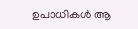ഉപാധികള്‍ ആ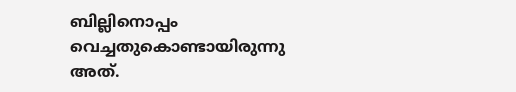ബില്ലിനൊപ്പം വെച്ചതുകൊണ്ടായിരുന്നു അത്.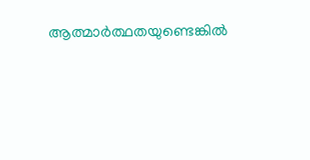ആത്മാര്‍ത്ഥതയുണ്ടെങ്കില്‍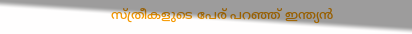സ്ത്രീകളുടെ പേര് പറഞ്ഞ് ഇന്ത്യന്‍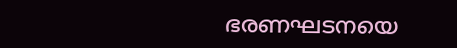ഭരണഘടനയെ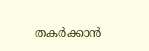തകര്‍ക്കാന്‍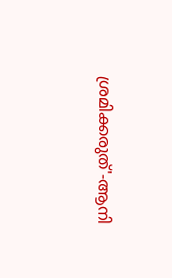ശ്രമിക്കരുത്'-ആനി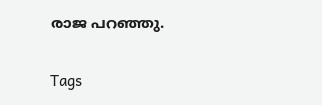രാജ പറഞ്ഞു.

Tags